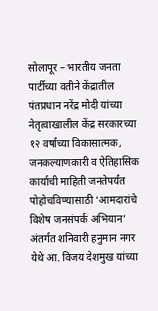सोलापूर – भारतीय जनता पार्टीच्या वतीने केंद्रातील पंतप्रधान नरेंद्र मोदी यांच्या नेतृत्वाखालील केंद्र सरकारच्या १२ वर्षांच्या विकासात्मक, जनकल्याणकारी व ऐतिहासिक कार्याची माहिती जनतेपर्यंत पोहोचविण्यासाठी ‘आमदारांचे विशेष जनसंपर्क अभियान’ अंतर्गत शनिवारी हनुमान नगर येथे आ. विजय देशमुख यांच्या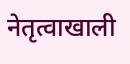नेतृत्वाखाली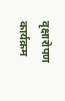वृक्षारोपण कार्यक्रम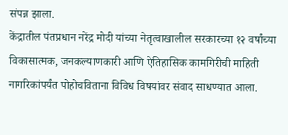संपन्न झाला.
केंद्रातील पंतप्रधान नरेंद्र मोदी यांच्या नेतृत्वाखालील सरकारच्या १२ वर्षांच्या विकासात्मक, जनकल्याणकारी आणि ऐतिहासिक कामगिरीची माहिती नागरिकांपर्यंत पोहोचविताना विविध विषयांवर संवाद साधण्यात आला.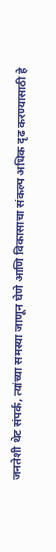जनतेशी थेट संपर्क, त्यांच्या समस्या जाणून घेणे आणि विकासाचा संकल्प अधिक दृढ करण्यासाठी हे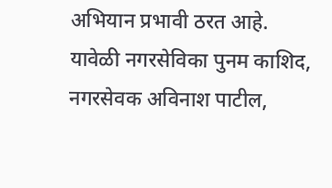अभियान प्रभावी ठरत आहे.
यावेळी नगरसेविका पुनम काशिद, नगरसेवक अविनाश पाटील,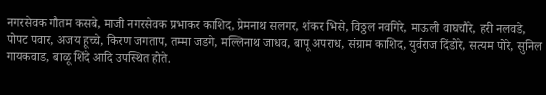नगरसेवक गौतम कसबे, माजी नगरसेवक प्रभाकर काशिद, प्रेमनाथ सलगर, शंकर भिसे, विठ्ठल नवगिरे, माऊली वाघचौरे, हरी नलवडे, पोपट पवार, अजय हूच्चे, किरण जगताप, तम्मा जडगे, मल्लिनाथ जाधव, बापू अपराध, संग्राम काशिद, युर्वराज दिंडोरे, सत्यम पोरे, सुनिल गायकवाड, बाळू शिंदे आदि उपस्थित होते.